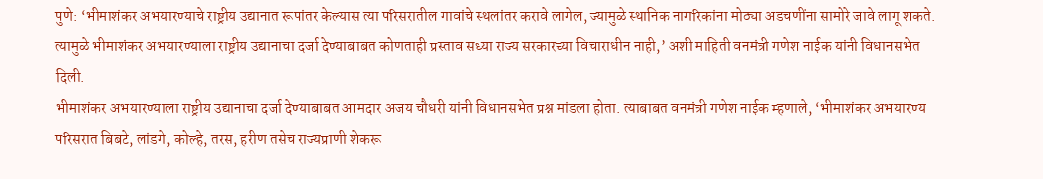पुणे: ‘भीमाशंकर अभयारण्याचे राष्ट्रीय उद्यानात रूपांतर केल्यास त्या परिसरातील गावांचे स्थलांतर करावे लागेल, ज्यामुळे स्थानिक नागरिकांना मोठ्या अडचणींना सामोरे जावे लागू शकते. त्यामुळे भीमाशंकर अभयारण्याला राष्ट्रीय उद्यानाचा दर्जा देण्याबाबत कोणताही प्रस्ताव सध्या राज्य सरकारच्या विचाराधीन नाही,’ अशी माहिती वनमंत्री गणेश नाईक यांनी विधानसभेत दिली.
भीमाशंकर अभयारण्याला राष्ट्रीय उद्यानाचा दर्जा देण्याबाबत आमदार अजय चौधरी यांनी विधानसभेत प्रश्न मांडला होता. त्याबाबत वनमंत्री गणेश नाईक म्हणाले, ‘भीमाशंकर अभयारण्य परिसरात बिबटे, लांडगे, कोल्हे, तरस, हरीण तसेच राज्यप्राणी शेकरू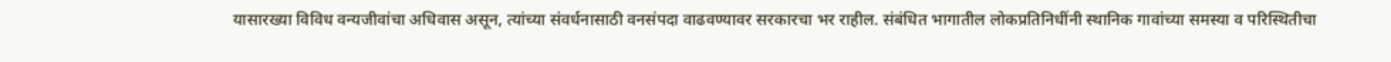यासारख्या विविध वन्यजीवांचा अधिवास असून, त्यांच्या संवर्धनासाठी वनसंपदा वाढवण्यावर सरकारचा भर राहील. संबंधित भागातील लोकप्रतिनिधींनी स्थानिक गावांच्या समस्या व परिस्थितीचा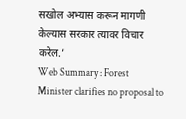सखोल अभ्यास करून मागणी केल्यास सरकार त्यावर विचार करेल.’
Web Summary : Forest Minister clarifies no proposal to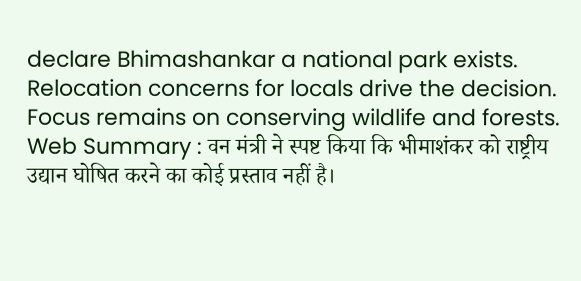declare Bhimashankar a national park exists. Relocation concerns for locals drive the decision. Focus remains on conserving wildlife and forests.
Web Summary : वन मंत्री ने स्पष्ट किया कि भीमाशंकर को राष्ट्रीय उद्यान घोषित करने का कोई प्रस्ताव नहीं है।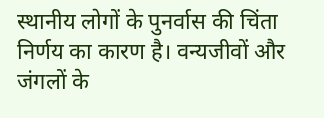स्थानीय लोगों के पुनर्वास की चिंता निर्णय का कारण है। वन्यजीवों और जंगलों के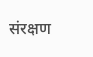संरक्षण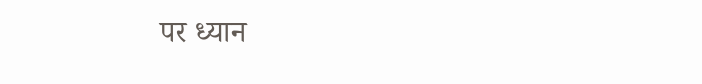पर ध्यान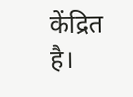केंद्रित है।